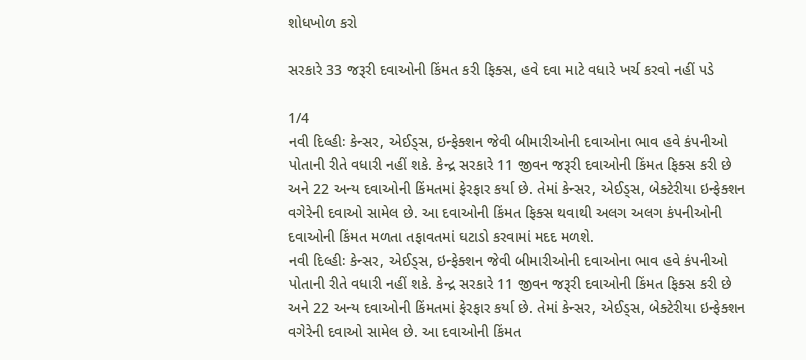શોધખોળ કરો

સરકારે 33 જરૂરી દવાઓની કિંમત કરી ફિક્સ, હવે દવા માટે વધારે ખર્ચ કરવો નહીં પડે

1/4
નવી દિલ્હીઃ કેન્સર, એઈડ્સ, ઇન્ફેક્શન જેવી બીમારીઓની દવાઓના ભાવ હવે કંપનીઓ પોતાની રીતે વધારી નહીં શકે. કેન્દ્ર સરકારે 11 જીવન જરૂરી દવાઓની કિંમત ફિક્સ કરી છે અને 22 અન્ય દવાઓની કિંમતમાં ફેરફાર કર્યા છે. તેમાં કેન્સર, એઈડ્સ, બેક્ટેરીયા ઇન્ફેક્શન વગેરેની દવાઓ સામેલ છે. આ દવાઓની કિંમત ફિક્સ થવાથી અલગ અલગ કંપનીઓની દવાઓની કિંમત મળતા તફાવતમાં ઘટાડો કરવામાં મદદ મળશે.
નવી દિલ્હીઃ કેન્સર, એઈડ્સ, ઇન્ફેક્શન જેવી બીમારીઓની દવાઓના ભાવ હવે કંપનીઓ પોતાની રીતે વધારી નહીં શકે. કેન્દ્ર સરકારે 11 જીવન જરૂરી દવાઓની કિંમત ફિક્સ કરી છે અને 22 અન્ય દવાઓની કિંમતમાં ફેરફાર કર્યા છે. તેમાં કેન્સર, એઈડ્સ, બેક્ટેરીયા ઇન્ફેક્શન વગેરેની દવાઓ સામેલ છે. આ દવાઓની કિંમત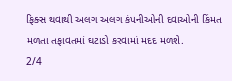ફિક્સ થવાથી અલગ અલગ કંપનીઓની દવાઓની કિંમત મળતા તફાવતમાં ઘટાડો કરવામાં મદદ મળશે.
2/4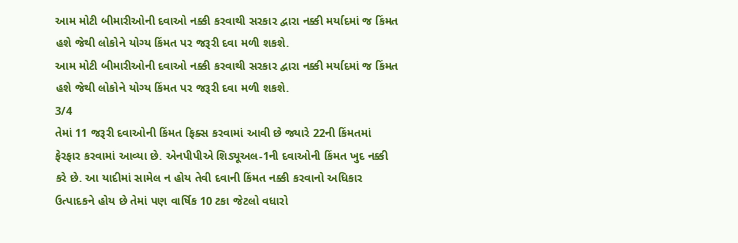આમ મોટી બીમારીઓની દવાઓ નક્કી કરવાથી સરકાર દ્વારા નક્કી મર્યાદમાં જ કિંમત હશે જેથી લોકોને યોગ્ય કિંમત પર જરૂરી દવા મળી શકશે.
આમ મોટી બીમારીઓની દવાઓ નક્કી કરવાથી સરકાર દ્વારા નક્કી મર્યાદમાં જ કિંમત હશે જેથી લોકોને યોગ્ય કિંમત પર જરૂરી દવા મળી શકશે.
3/4
તેમાં 11 જરૂરી દવાઓની કિંમત ફિક્સ કરવામાં આવી છે જ્યારે 22ની કિંમતમાં ફેરફાર કરવામાં આવ્યા છે. એનપીપીએ શિડ્યૂઅલ-1ની દવાઓની કિંમત ખુદ નક્કી કરે છે. આ યાદીમાં સામેલ ન હોય તેવી દવાની કિંમત નક્કી કરવાનો અધિકાર ઉત્પાદકને હોય છે તેમાં પણ વાર્ષિક 10 ટકા જેટલો વધારો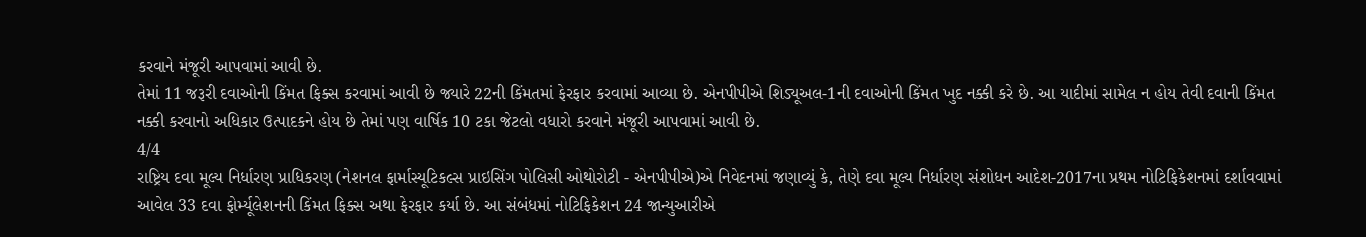કરવાને મંજૂરી આપવામાં આવી છે.
તેમાં 11 જરૂરી દવાઓની કિંમત ફિક્સ કરવામાં આવી છે જ્યારે 22ની કિંમતમાં ફેરફાર કરવામાં આવ્યા છે. એનપીપીએ શિડ્યૂઅલ-1ની દવાઓની કિંમત ખુદ નક્કી કરે છે. આ યાદીમાં સામેલ ન હોય તેવી દવાની કિંમત નક્કી કરવાનો અધિકાર ઉત્પાદકને હોય છે તેમાં પણ વાર્ષિક 10 ટકા જેટલો વધારો કરવાને મંજૂરી આપવામાં આવી છે.
4/4
રાષ્ટ્રિય દવા મૂલ્ય નિર્ધારણ પ્રાધિકરણ (નેશનલ ફાર્માસ્યૂટિકલ્સ પ્રાઇસિંગ પોલિસી ઓથોરોટી - એનપીપીએ)એ નિવેદનમાં જણાવ્યું કે, તેણે દવા મૂલ્ય નિર્ધારણ સંશોધન આદેશ-2017ના પ્રથમ નોટિફિકેશનમાં દર્શાવવામાં આવેલ 33 દવા ફોર્મ્યૂલેશનની કિંમત ફિક્સ અથા ફેરફાર કર્યા છે. આ સંબંધમાં નોટિફિકેશન 24 જાન્યુઆરીએ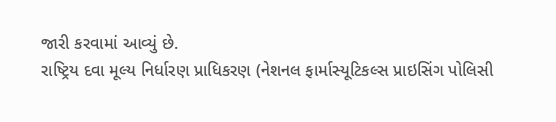જારી કરવામાં આવ્યું છે.
રાષ્ટ્રિય દવા મૂલ્ય નિર્ધારણ પ્રાધિકરણ (નેશનલ ફાર્માસ્યૂટિકલ્સ પ્રાઇસિંગ પોલિસી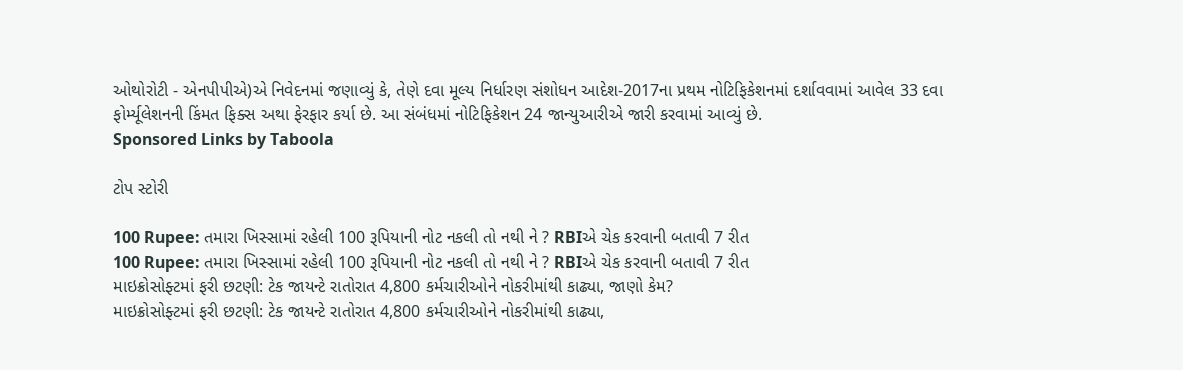ઓથોરોટી - એનપીપીએ)એ નિવેદનમાં જણાવ્યું કે, તેણે દવા મૂલ્ય નિર્ધારણ સંશોધન આદેશ-2017ના પ્રથમ નોટિફિકેશનમાં દર્શાવવામાં આવેલ 33 દવા ફોર્મ્યૂલેશનની કિંમત ફિક્સ અથા ફેરફાર કર્યા છે. આ સંબંધમાં નોટિફિકેશન 24 જાન્યુઆરીએ જારી કરવામાં આવ્યું છે.
Sponsored Links by Taboola

ટોપ સ્ટોરી

100 Rupee: તમારા ખિસ્સામાં રહેલી 100 રૂપિયાની નોટ નકલી તો નથી ને ? RBIએ ચેક કરવાની બતાવી 7 રીત
100 Rupee: તમારા ખિસ્સામાં રહેલી 100 રૂપિયાની નોટ નકલી તો નથી ને ? RBIએ ચેક કરવાની બતાવી 7 રીત
માઇક્રોસોફ્ટમાં ફરી છટણી: ટેક જાયન્ટે રાતોરાત 4,800 કર્મચારીઓને નોકરીમાંથી કાઢ્યા, જાણો કેમ?
માઇક્રોસોફ્ટમાં ફરી છટણી: ટેક જાયન્ટે રાતોરાત 4,800 કર્મચારીઓને નોકરીમાંથી કાઢ્યા,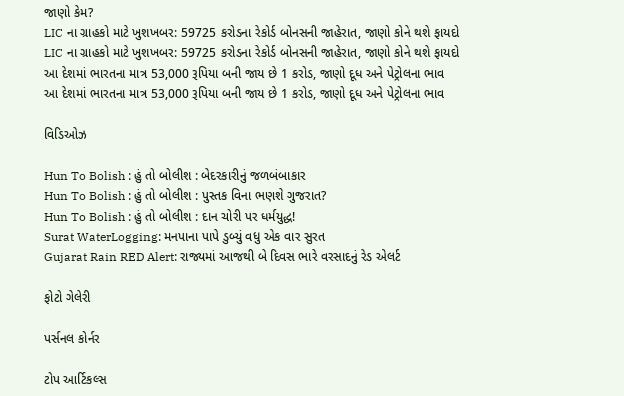જાણો કેમ?
LIC ના ગ્રાહકો માટે ખુશખબર: 59725 કરોડના રેકોર્ડ બોનસની જાહેરાત, જાણો કોને થશે ફાયદો
LIC ના ગ્રાહકો માટે ખુશખબર: 59725 કરોડના રેકોર્ડ બોનસની જાહેરાત, જાણો કોને થશે ફાયદો
આ દેશમાં ભારતના માત્ર 53,000 રૂપિયા બની જાય છે 1 કરોડ, જાણો દૂધ અને પેટ્રોલના ભાવ
આ દેશમાં ભારતના માત્ર 53,000 રૂપિયા બની જાય છે 1 કરોડ, જાણો દૂધ અને પેટ્રોલના ભાવ

વિડિઓઝ

Hun To Bolish : હું તો બોલીશ : બેદરકારીનું જળબંબાકાર
Hun To Bolish : હું તો બોલીશ : પુસ્તક વિના ભણશે ગુજરાત?
Hun To Bolish : હું તો બોલીશ : દાન ચોરી પર ધર્મયુદ્ધ!
Surat WaterLogging: મનપાના પાપે ડુબ્યું વધુ એક વાર સુરત
Gujarat Rain RED Alert: રાજ્યમાં આજથી બે દિવસ ભારે વરસાદનું રેડ એલર્ટ

ફોટો ગેલેરી

પર્સનલ કોર્નર

ટોપ આર્ટિકલ્સ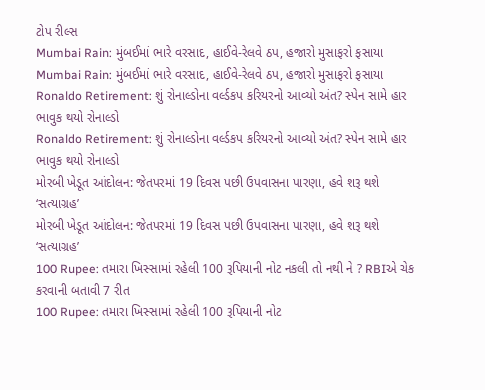ટોપ રીલ્સ
Mumbai Rain: મુંબઈમાં ભારે વરસાદ, હાઈવે-રેલવે ઠપ, હજારો મુસાફરો ફસાયા
Mumbai Rain: મુંબઈમાં ભારે વરસાદ, હાઈવે-રેલવે ઠપ, હજારો મુસાફરો ફસાયા
Ronaldo Retirement: શું રોનાલ્ડોના વર્લ્ડકપ કરિયરનો આવ્યો અંત? સ્પેન સામે હાર ભાવુક થયો રોનાલ્ડો
Ronaldo Retirement: શું રોનાલ્ડોના વર્લ્ડકપ કરિયરનો આવ્યો અંત? સ્પેન સામે હાર ભાવુક થયો રોનાલ્ડો
મોરબી ખેડૂત આંદોલન: જેતપરમાં 19 દિવસ પછી ઉપવાસના પારણા, હવે શરૂ થશે ‘સત્યાગ્રહ’
મોરબી ખેડૂત આંદોલન: જેતપરમાં 19 દિવસ પછી ઉપવાસના પારણા, હવે શરૂ થશે ‘સત્યાગ્રહ’
100 Rupee: તમારા ખિસ્સામાં રહેલી 100 રૂપિયાની નોટ નકલી તો નથી ને ? RBIએ ચેક કરવાની બતાવી 7 રીત
100 Rupee: તમારા ખિસ્સામાં રહેલી 100 રૂપિયાની નોટ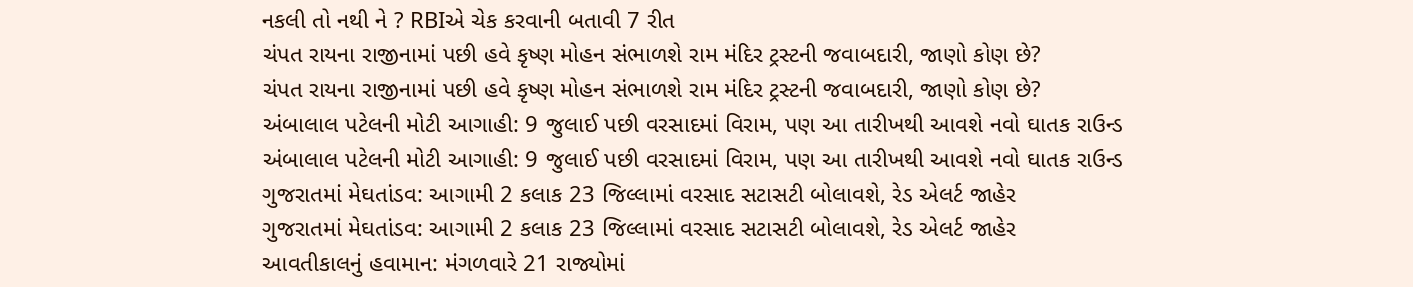નકલી તો નથી ને ? RBIએ ચેક કરવાની બતાવી 7 રીત
ચંપત રાયના રાજીનામાં પછી હવે કૃષ્ણ મોહન સંભાળશે રામ મંદિર ટ્રસ્ટની જવાબદારી, જાણો કોણ છે?
ચંપત રાયના રાજીનામાં પછી હવે કૃષ્ણ મોહન સંભાળશે રામ મંદિર ટ્રસ્ટની જવાબદારી, જાણો કોણ છે?
અંબાલાલ પટેલની મોટી આગાહી: 9 જુલાઈ પછી વરસાદમાં વિરામ, પણ આ તારીખથી આવશે નવો ઘાતક રાઉન્ડ
અંબાલાલ પટેલની મોટી આગાહી: 9 જુલાઈ પછી વરસાદમાં વિરામ, પણ આ તારીખથી આવશે નવો ઘાતક રાઉન્ડ
ગુજરાતમાં મેઘતાંડવ: આગામી 2 કલાક 23 જિલ્લામાં વરસાદ સટાસટી બોલાવશે, રેડ એલર્ટ જાહેર
ગુજરાતમાં મેઘતાંડવ: આગામી 2 કલાક 23 જિલ્લામાં વરસાદ સટાસટી બોલાવશે, રેડ એલર્ટ જાહેર
આવતીકાલનું હવામાન: મંગળવારે 21 રાજ્યોમાં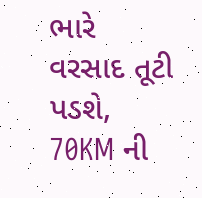ભારે વરસાદ તૂટી પડશે, 70KM ની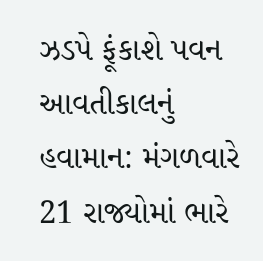ઝડપે ફૂંકાશે પવન
આવતીકાલનું હવામાન: મંગળવારે 21 રાજ્યોમાં ભારે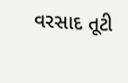વરસાદ તૂટી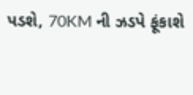પડશે, 70KM ની ઝડપે ફૂંકાશે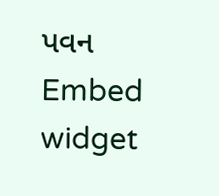પવન
Embed widget